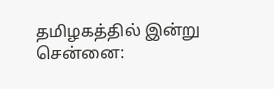தமிழகத்தில் இன்று
சென்னை: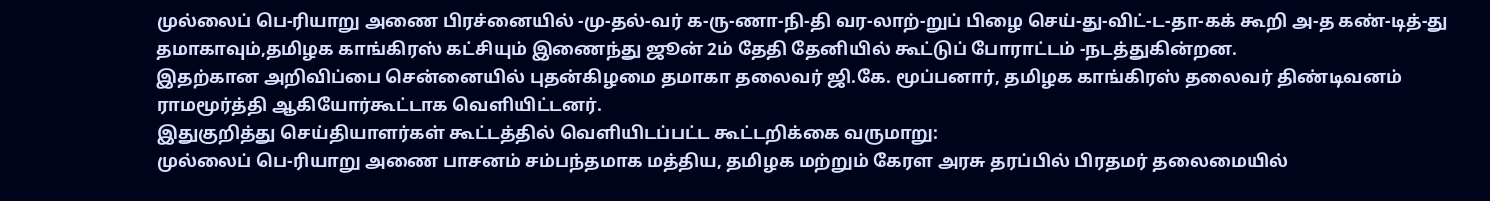முல்லைப் பெ-ரியாறு அணை பிரச்னையில் -மு-தல்-வர் க-ரு-ணா-நி-தி வர-லாற்-றுப் பிழை செய்-து-விட்-ட-தா-கக் கூறி அ-த கண்-டித்-து தமாகாவும்,தமிழக காங்கிரஸ் கட்சியும் இணைந்து ஜூன் 2ம் தேதி தேனியில் கூட்டுப் போராட்டம் -நடத்துகின்றன.
இதற்கான அறிவிப்பை சென்னையில் புதன்கிழமை தமாகா தலைவர் ஜி.கே. மூப்பனார், தமிழக காங்கிரஸ் தலைவர் திண்டிவனம் ராமமூர்த்தி ஆகியோர்கூட்டாக வெளியிட்டனர்.
இதுகுறித்து செய்தியாளர்கள் கூட்டத்தில் வெளியிடப்பட்ட கூட்டறிக்கை வருமாறு:
முல்லைப் பெ-ரியாறு அணை பாசனம் சம்பந்தமாக மத்திய, தமிழக மற்றும் கேரள அரசு தரப்பில் பிரதமர் தலைமையில்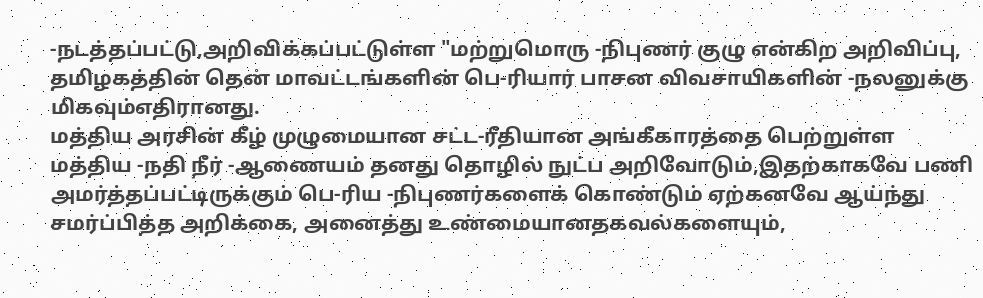-நடத்தப்பட்டு,அறிவிக்கப்பட்டுள்ள "மற்றுமொரு -நிபுணர் குழு என்கிற அறிவிப்பு, தமிழகத்தின் தென் மாவட்டங்களின் பெ-ரியார் பாசன விவசாயிகளின் -நலனுக்கு மிகவும்எதிரானது.
மத்திய அரசின் கீழ் முழுமையான சட்ட-ரீதியான அங்கீகாரத்தை பெற்றுள்ள மத்திய -நதி நீர் -ஆணையம் தனது தொழில் நுட்ப அறிவோடும்,இதற்காகவே பணி அமர்த்தப்பட்டிருக்கும் பெ-ரிய -நிபுணர்களைக் கொண்டும் ஏற்கனவே ஆய்ந்து சமர்ப்பித்த அறிக்கை, அனைத்து உண்மையானதகவல்களையும்,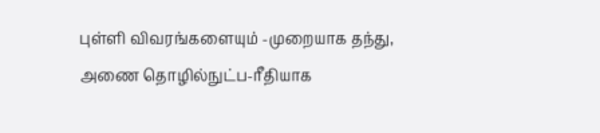புள்ளி விவரங்களையும் -முறையாக தந்து, அணை தொழில்நுட்ப-ரீதியாக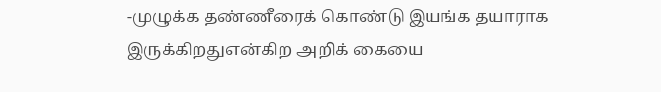-முழுக்க தண்ணீரைக் கொண்டு இயங்க தயாராக இருக்கிறதுஎன்கிற அறிக் கையை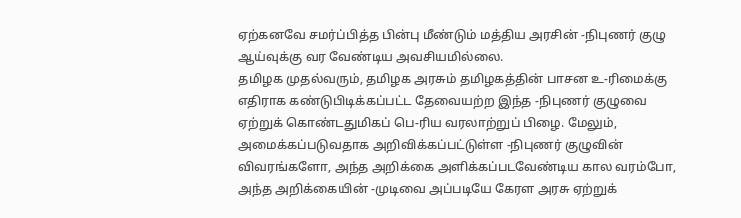ஏற்கனவே சமர்ப்பித்த பின்பு மீண்டும் மத்திய அரசின் -நிபுணர் குழு ஆய்வுக்கு வர வேண்டிய அவசியமில்லை.
தமிழக முதல்வரும், தமிழக அரசும் தமிழகத்தின் பாசன உ-ரிமைக்கு எதிராக கண்டுபிடிக்கப்பட்ட தேவையற்ற இந்த -நிபுணர் குழுவை ஏற்றுக் கொண்டதுமிகப் பெ-ரிய வரலாற்றுப் பிழை. மேலும், அமைக்கப்படுவதாக அறிவிக்கப்பட்டுள்ள -நிபுணர் குழுவின் விவரங்களோ, அந்த அறிக்கை அளிக்கப்படவேண்டிய கால வரம்போ, அந்த அறிக்கையின் -முடிவை அப்படியே கேரள அரசு ஏற்றுக்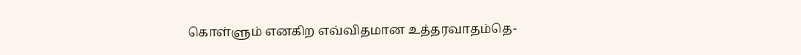கொள்ளும் எனகிற எவ்விதமான உத்தரவாதம்தெ-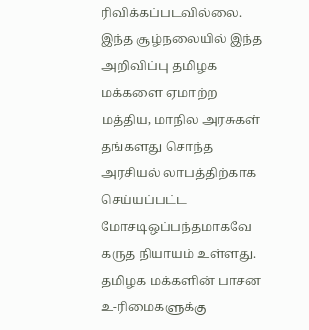ரிவிக்கப்படவில்லை.
இந்த சூழ்நலையில் இந்த அறிவிப்பு தமிழக மக்களை ஏமாற்ற மத்திய, மாநில அரசுகள் தங்களது சொந்த அரசியல் லாபத்திற்காக செய்யப்பட்ட மோசடிஒப்பந்தமாகவே கருத நியாயம் உள்ளது.
தமிழக மக்களின் பாசன உ-ரிமைகளுக்கு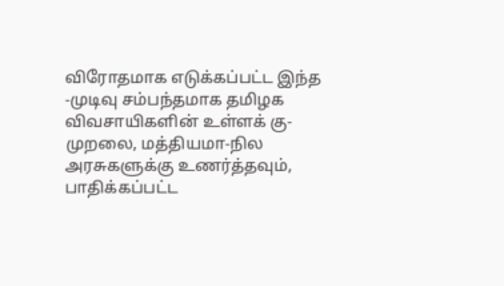விரோதமாக எடுக்கப்பட்ட இந்த -முடிவு சம்பந்தமாக தமிழக விவசாயிகளின் உள்ளக் கு-முறலை, மத்தியமா-நில அரசுகளுக்கு உணர்த்தவும், பாதிக்கப்பட்ட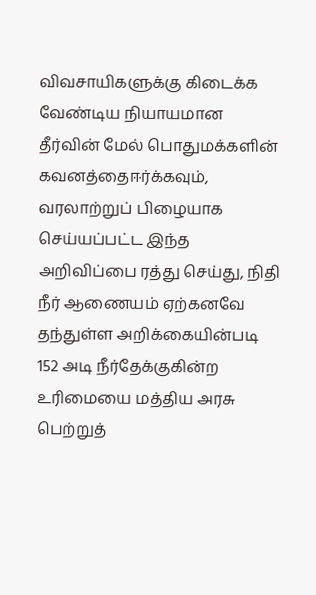விவசாயிகளுக்கு கிடைக்க வேண்டிய நியாயமான தீர்வின் மேல் பொதுமக்களின் கவனத்தைஈர்க்கவும், வரலாற்றுப் பிழையாக செய்யப்பட்ட இந்த அறிவிப்பை ரத்து செய்து, நிதி நீர் ஆணையம் ஏற்கனவே தந்துள்ள அறிக்கையின்படி 152 அடி நீர்தேக்குகின்ற உரிமையை மத்திய அரசு பெற்றுத்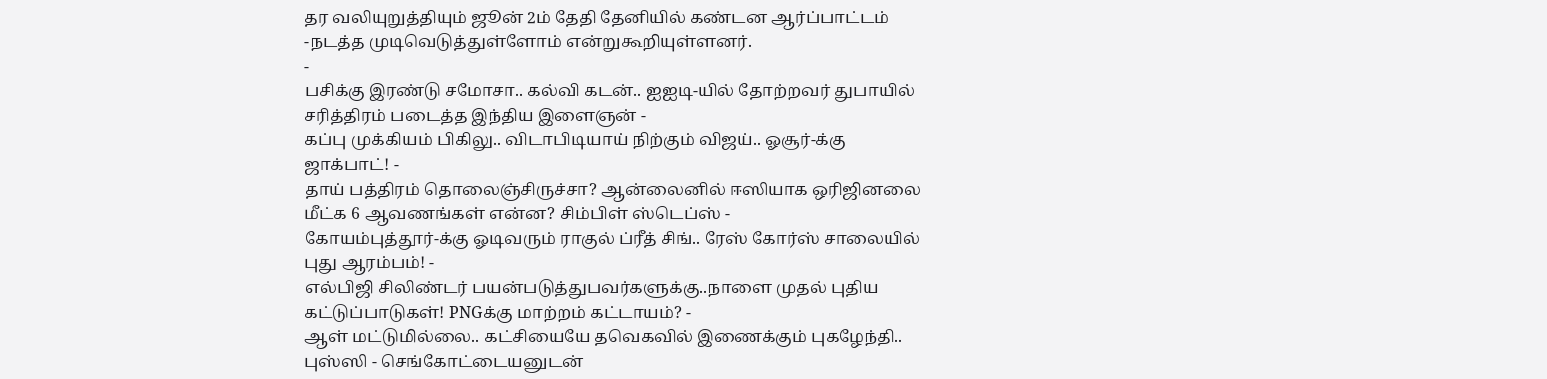தர வலியுறுத்தியும் ஜூன் 2ம் தேதி தேனியில் கண்டன ஆர்ப்பாட்டம் -நடத்த முடிவெடுத்துள்ளோம் என்றுகூறியுள்ளனர்.
-
பசிக்கு இரண்டு சமோசா.. கல்வி கடன்.. ஐஐடி-யில் தோற்றவர் துபாயில் சரித்திரம் படைத்த இந்திய இளைஞன் -
கப்பு முக்கியம் பிகிலு.. விடாபிடியாய் நிற்கும் விஜய்.. ஓசூர்-க்கு ஜாக்பாட்! -
தாய் பத்திரம் தொலைஞ்சிருச்சா? ஆன்லைனில் ஈஸியாக ஒரிஜினலை மீட்க 6 ஆவணங்கள் என்ன? சிம்பிள் ஸ்டெப்ஸ் -
கோயம்புத்தூர்-க்கு ஓடிவரும் ராகுல் ப்ரீத் சிங்.. ரேஸ் கோர்ஸ் சாலையில் புது ஆரம்பம்! -
எல்பிஜி சிலிண்டர் பயன்படுத்துபவர்களுக்கு..நாளை முதல் புதிய கட்டுப்பாடுகள்! PNGக்கு மாற்றம் கட்டாயம்? -
ஆள் மட்டுமில்லை.. கட்சியையே தவெகவில் இணைக்கும் புகழேந்தி.. புஸ்ஸி - செங்கோட்டையனுடன்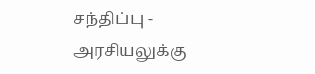சந்திப்பு -
அரசியலுக்கு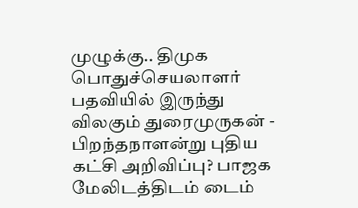முழுக்கு.. திமுக பொதுச்செயலாளர் பதவியில் இருந்து விலகும் துரைமுருகன் -
பிறந்தநாளன்று புதிய கட்சி அறிவிப்பு? பாஜக மேலிடத்திடம் டைம்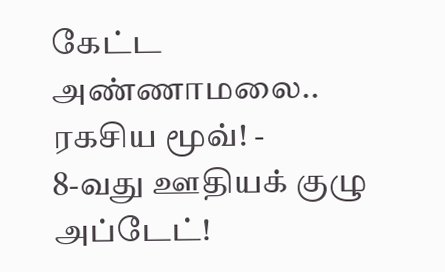கேட்ட அண்ணாமலை.. ரகசிய மூவ்! -
8-வது ஊதியக் குழு அப்டேட்!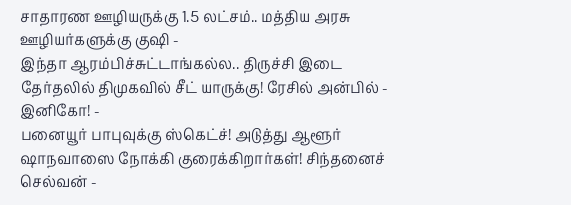சாதாரண ஊழியருக்கு 1.5 லட்சம்.. மத்திய அரசு ஊழியர்களுக்கு குஷி -
இந்தா ஆரம்பிச்சுட்டாங்கல்ல.. திருச்சி இடை தேர்தலில் திமுகவில் சீட் யாருக்கு! ரேசில் அன்பில் - இனிகோ! -
பனையூர் பாபுவுக்கு ஸ்கெட்ச்! அடுத்து ஆளூர் ஷாநவாஸை நோக்கி குரைக்கிறார்கள்! சிந்தனைச் செல்வன் -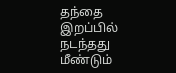தந்தை இறப்பில் நடந்தது மீண்டும்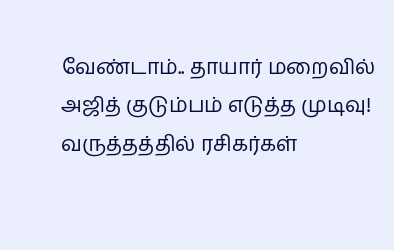வேண்டாம்.. தாயார் மறைவில் அஜித் குடும்பம் எடுத்த முடிவு! வருத்தத்தில் ரசிகர்கள்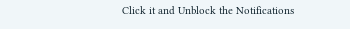Click it and Unblock the Notifications